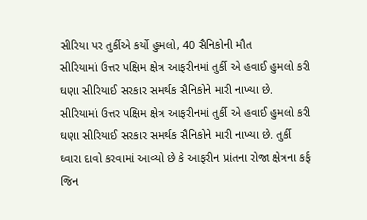સીરિયા પર તુર્કીએ કર્યો હુમલો, 40 સૈનિકોની મૌત
સીરિયામાં ઉત્તર પક્ષિમ ક્ષેત્ર આફરીનમાં તુર્કી એ હવાઈ હુમલો કરી ઘણા સીરિયાઈ સરકાર સમર્થક સૈનિકોને મારી નાખ્યા છે.
સીરિયામાં ઉત્તર પક્ષિમ ક્ષેત્ર આફરીનમાં તુર્કી એ હવાઈ હુમલો કરી ઘણા સીરિયાઈ સરકાર સમર્થક સૈનિકોને મારી નાખ્યા છે. તુર્કી ઘ્વારા દાવો કરવામાં આવ્યો છે કે આફરીન પ્રાંતના રોજા ક્ષેત્રના કર્ફ જિન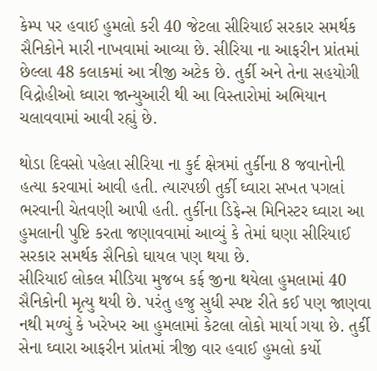કેમ્પ પર હવાઈ હુમલો કરી 40 જેટલા સીરિયાઈ સરકાર સમર્થક સૈનિકોને મારી નાખવામાં આવ્યા છે. સીરિયા ના આફરીન પ્રાંતમાં છેલ્લા 48 કલાકમાં આ ત્રીજી અટેક છે. તુર્કી અને તેના સહયોગી વિદ્રોહીઓ ઘ્વારા જાન્યુઆરી થી આ વિસ્તારોમાં અભિયાન ચલાવવામાં આવી રહ્યું છે.

થોડા દિવસો પહેલા સીરિયા ના કુર્દ ક્ષેત્રમાં તુર્કીના 8 જવાનોની હત્યા કરવામાં આવી હતી. ત્યારપછી તુર્કી ઘ્વારા સખત પગલાં ભરવાની ચેતવણી આપી હતી. તુર્કીના ડિફેન્સ મિનિસ્ટર ઘ્વારા આ હુમલાની પુષ્ટિ કરતા જણાવવામાં આવ્યું કે તેમાં ઘણા સીરિયાઈ સરકાર સમર્થક સૈનિકો ઘાયલ પણ થયા છે.
સીરિયાઈ લોકલ મીડિયા મુજબ કર્ફ જીના થયેલા હુમલામાં 40 સૈનિકોની મૃત્યુ થયી છે. પરંતુ હજુ સુધી સ્પષ્ટ રીતે કઈ પણ જાણવા નથી મળ્યું કે ખરેખર આ હુમલામાં કેટલા લોકો માર્યા ગયા છે. તુર્કી સેના ઘ્વારા આફરીન પ્રાંતમાં ત્રીજી વાર હવાઈ હુમલો કર્યો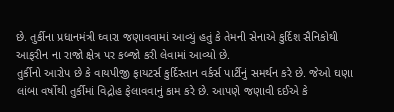છે. તુર્કીના પ્રધાનમંત્રી ઘ્વારા જણાવવામાં આવ્યું હતું કે તેમની સેનાએ કુર્દિશ સૈનિકોથી આફરીન ના રાજો ક્ષેત્ર પર કબ્જો કરી લેવામાં આવ્યો છે.
તુર્કીનો આરોપ છે કે વાયપીજી ફાયટર્સ કુર્દિસ્તાન વર્કર્સ પાર્ટીનું સમર્થન કરે છે. જેઓ ઘણા લાંબા વર્ષોથી તુર્કીમાં વિદ્રોહ ફેલાવવાનું કામ કરે છે. આપણે જણાવી દઈએ કે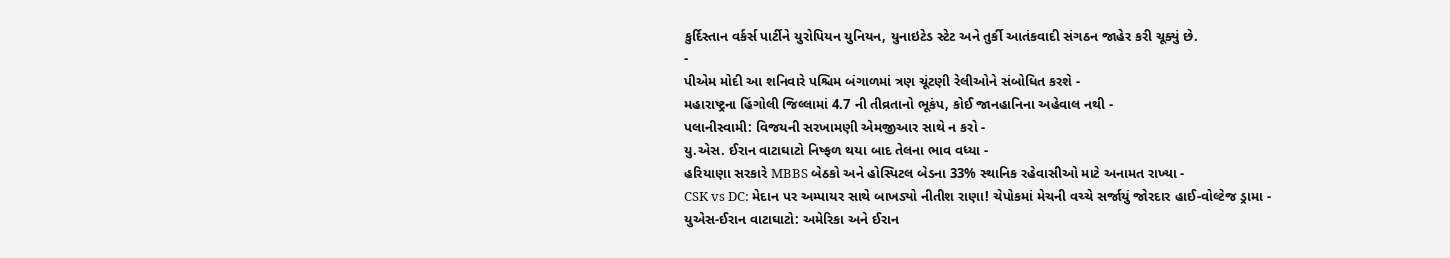કુર્દિસ્તાન વર્કર્સ પાર્ટીને યુરોપિયન યુનિયન, યુનાઇટેડ સ્ટેટ અને તુર્કી આતંકવાદી સંગઠન જાહેર કરી ચૂક્યું છે.
-
પીએમ મોદી આ શનિવારે પશ્ચિમ બંગાળમાં ત્રણ ચૂંટણી રેલીઓને સંબોધિત કરશે -
મહારાષ્ટ્રના હિંગોલી જિલ્લામાં 4.7 ની તીવ્રતાનો ભૂકંપ, કોઈ જાનહાનિના અહેવાલ નથી -
પલાનીસ્વામી: વિજયની સરખામણી એમજીઆર સાથે ન કરો -
યુ.એસ. ઈરાન વાટાઘાટો નિષ્ફળ થયા બાદ તેલના ભાવ વધ્યા -
હરિયાણા સરકારે MBBS બેઠકો અને હોસ્પિટલ બેડના 33% સ્થાનિક રહેવાસીઓ માટે અનામત રાખ્યા -
CSK vs DC: મેદાન પર અમ્પાયર સાથે બાખડ્યો નીતીશ રાણા! ચેપોકમાં મેચની વચ્ચે સર્જાયું જોરદાર હાઈ-વોલ્ટેજ ડ્રામા -
યુએસ-ઈરાન વાટાઘાટો: અમેરિકા અને ઈરાન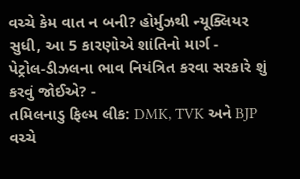વચ્ચે કેમ વાત ન બની? હોર્મુઝથી ન્યૂક્લિયર સુધી, આ 5 કારણોએ શાંતિનો માર્ગ -
પેટ્રોલ-ડીઝલના ભાવ નિયંત્રિત કરવા સરકારે શું કરવું જોઈએ? -
તમિલનાડુ ફિલ્મ લીક: DMK, TVK અને BJP વચ્ચે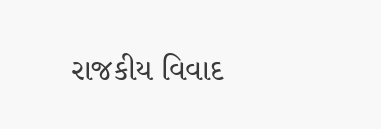રાજકીય વિવાદ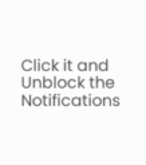Click it and Unblock the Notifications